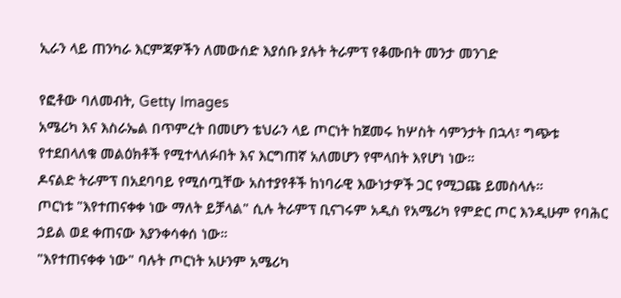ኢራን ላይ ጠንካራ እርምጃዎችን ለመውሰድ እያሰቡ ያሉት ትራምፕ የቆሙበት መንታ መንገድ

የፎቶው ባለመብት, Getty Images
አሜሪካ እና እስራኤል በጥምረት በመሆን ቴህራን ላይ ጦርነት ከጀመሩ ከሦስት ሳምንታት በኋላ፣ ግጭቱ የተደበላለቁ መልዕክቶች የሚተላለፉበት እና እርግጠኛ አለመሆን የሞላበት እየሆነ ነው።
ዶናልድ ትራምፕ በአደባባይ የሚሰጧቸው አስተያየቶች ከነባራዊ እውነታዎች ጋር የሚጋጩ ይመስላሉ።
ጦርነቱ "እየተጠናቀቀ ነው ማለት ይቻላል" ሲሉ ትራምፕ ቢናገሩም አዲስ የአሜሪካ የምድር ጦር እንዲሁም የባሕር ኃይል ወደ ቀጠናው እያንቀሳቀሰ ነው።
"እየተጠናቀቀ ነው" ባሉት ጦርነት አሁንም አሜሪካ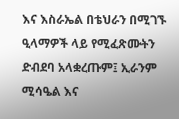እና እስራኤል በቴህራን በሚገኙ ዒላማዎች ላይ የሚፈጽሙትን ድብደባ አላቋረጡም፤ ኢራንም ሚሳዔል እና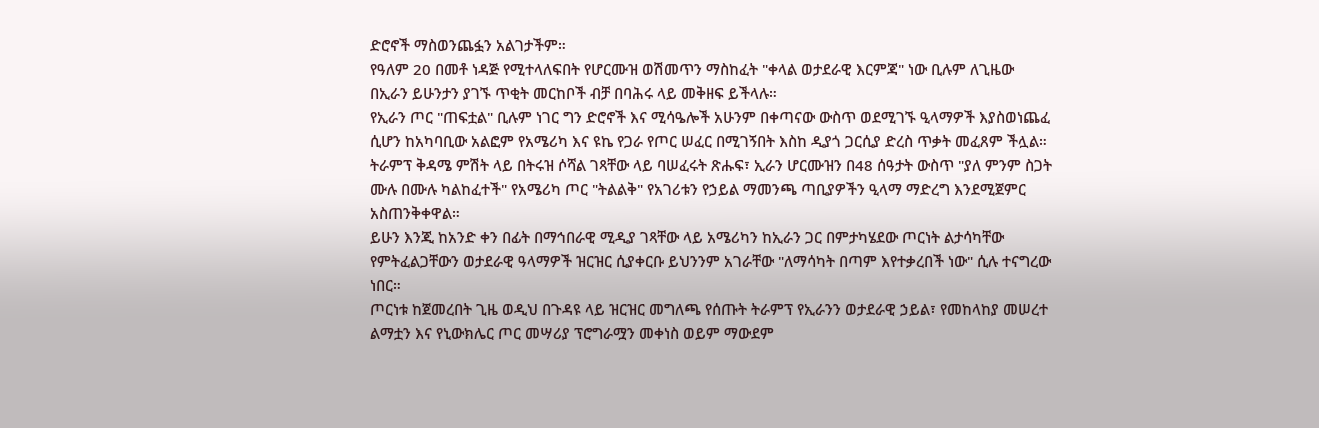ድሮኖች ማስወንጨፏን አልገታችም።
የዓለም 20 በመቶ ነዳጅ የሚተላለፍበት የሆርሙዝ ወሽመጥን ማስከፈት "ቀላል ወታደራዊ እርምጃ" ነው ቢሉም ለጊዜው በኢራን ይሁንታን ያገኙ ጥቂት መርከቦች ብቻ በባሕሩ ላይ መቅዘፍ ይችላሉ።
የኢራን ጦር "ጠፍቷል" ቢሉም ነገር ግን ድሮኖች እና ሚሳዔሎች አሁንም በቀጣናው ውስጥ ወደሚገኙ ዒላማዎች እያስወነጨፈ ሲሆን ከአካባቢው አልፎም የአሜሪካ እና ዩኬ የጋራ የጦር ሠፈር በሚገኝበት እስከ ዲያጎ ጋርሲያ ድረስ ጥቃት መፈጸም ችሏል።
ትራምፕ ቅዳሜ ምሽት ላይ በትሩዝ ሶሻል ገጻቸው ላይ ባሠፈሩት ጽሑፍ፣ ኢራን ሆርሙዝን በ48 ሰዓታት ውስጥ "ያለ ምንም ስጋት ሙሉ በሙሉ ካልከፈተች" የአሜሪካ ጦር "ትልልቅ" የአገሪቱን የኃይል ማመንጫ ጣቢያዎችን ዒላማ ማድረግ እንደሚጀምር አስጠንቅቀዋል።
ይሁን እንጂ ከአንድ ቀን በፊት በማኅበራዊ ሚዲያ ገጻቸው ላይ አሜሪካን ከኢራን ጋር በምታካሄደው ጦርነት ልታሳካቸው የምትፈልጋቸውን ወታደራዊ ዓላማዎች ዝርዝር ሲያቀርቡ ይህንንም አገራቸው "ለማሳካት በጣም እየተቃረበች ነው" ሲሉ ተናግረው ነበር።
ጦርነቱ ከጀመረበት ጊዜ ወዲህ በጉዳዩ ላይ ዝርዝር መግለጫ የሰጡት ትራምፕ የኢራንን ወታደራዊ ኃይል፣ የመከላከያ መሠረተ ልማቷን እና የኒውክሌር ጦር መሣሪያ ፕሮግራሟን መቀነስ ወይም ማውደም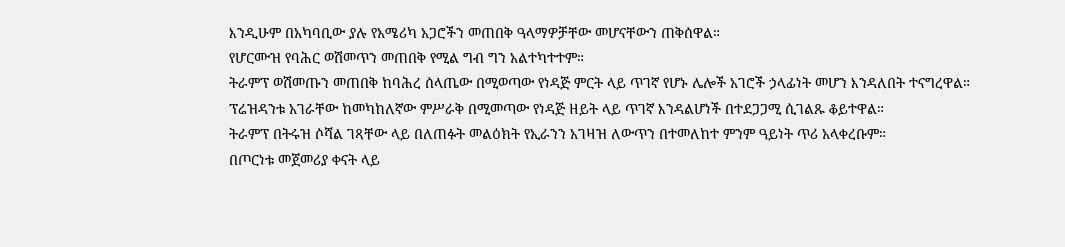እንዲሁም በአካባቢው ያሉ የአሜሪካ አጋሮችን መጠበቅ ዓላማዎቻቸው መሆናቸውን ጠቅሰዋል።
የሆርሙዝ የባሕር ወሽመጥን መጠበቅ የሚል ግብ ግን አልተካተተም።
ትራምፕ ወሽመጡን መጠበቅ ከባሕረ ሰላጤው በሚወጣው የነዳጅ ምርት ላይ ጥገኛ የሆኑ ሌሎች አገሮች ኃላፊነት መሆን እንዳለበት ተናግረዋል።
ፕሬዝዳንቱ አገራቸው ከመካከለኛው ምሥራቅ በሚመጣው የነዳጅ ዘይት ላይ ጥገኛ እንዳልሆነች በተደጋጋሚ ሲገልጹ ቆይተዋል።
ትራምፕ በትሩዝ ሶሻል ገጻቸው ላይ በለጠፉት መልዕክት የኢራንን አገዛዝ ለውጥን በተመለከተ ምንም ዓይነት ጥሪ አላቀረቡም።
በጦርነቱ መጀመሪያ ቀናት ላይ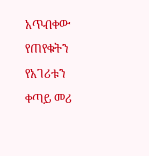አጥብቀው የጠየቁትን የአገሪቱን ቀጣይ መሪ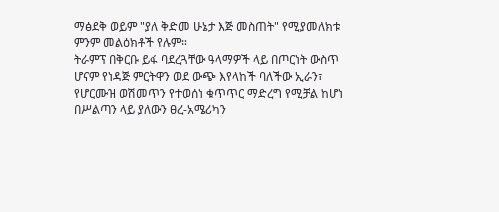ማፅደቅ ወይም "ያለ ቅድመ ሁኔታ እጅ መስጠት" የሚያመለክቱ ምንም መልዕክቶች የሉም።
ትራምፕ በቅርቡ ይፋ ባደረጓቸው ዓላማዎች ላይ በጦርነት ውስጥ ሆናም የነዳጅ ምርትዋን ወደ ውጭ እየላከች ባለችው ኢራን፣ የሆርሙዝ ወሽመጥን የተወሰነ ቁጥጥር ማድረግ የሚቻል ከሆነ በሥልጣን ላይ ያለውን ፀረ-አሜሪካን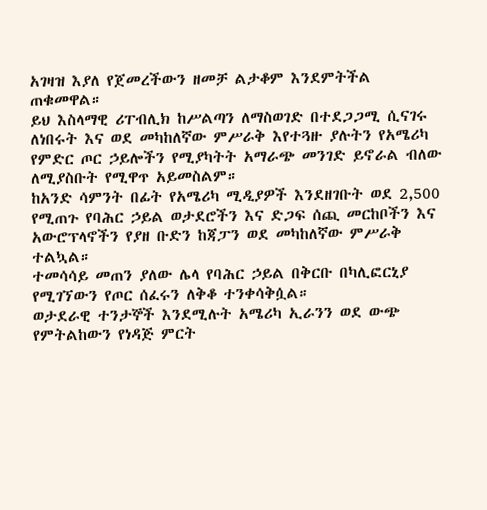አገዛዝ እያለ የጀመረችውን ዘመቻ ልታቆም እንደምትችል ጠቁመዋል።
ይህ እስላማዊ ሪፐብሊክ ከሥልጣን ለማስወገድ በተደጋጋሚ ሲናገሩ ለነበሩት እና ወደ መካከለኛው ምሥራቅ እየተጓዙ ያሉትን የአሜሪካ የምድር ጦር ኃይሎችን የሚያካትት አማራጭ መንገድ ይኖራል ብለው ለሚያስቡት የሚዋጥ አይመስልም።
ከአንድ ሳምንት በፊት የአሜሪካ ሚዲያዎች እንደዘገቡት ወደ 2,500 የሚጠጉ የባሕር ኃይል ወታደሮችን እና ድጋፍ ሰጪ መርከቦችን እና አውሮፕላኖችን የያዘ ቡድን ከጃፓን ወደ መካከለኛው ምሥራቅ ተልኳል።
ተመሳሳይ መጠን ያለው ሌላ የባሕር ኃይል በቅርቡ በካሊፎርኒያ የሚገኘውን የጦር ሰፈሩን ለቅቆ ተንቀሳቅሷል።
ወታደራዊ ተንታኞች እንደሚሉት አሜሪካ ኢራንን ወደ ውጭ የምትልከውን የነዳጅ ምርት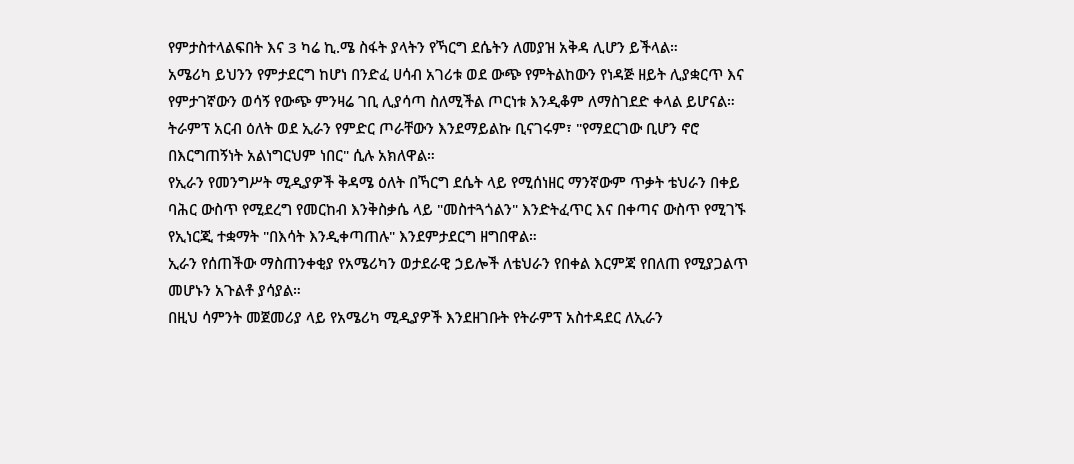የምታስተላልፍበት እና 3 ካሬ ኪ.ሜ ስፋት ያላትን የኻርግ ደሴትን ለመያዝ አቅዳ ሊሆን ይችላል።
አሜሪካ ይህንን የምታደርግ ከሆነ በንድፈ ሀሳብ አገሪቱ ወደ ውጭ የምትልከውን የነዳጅ ዘይት ሊያቋርጥ እና የምታገኛውን ወሳኝ የውጭ ምንዛሬ ገቢ ሊያሳጣ ስለሚችል ጦርነቱ እንዲቆም ለማስገደድ ቀላል ይሆናል።
ትራምፕ አርብ ዕለት ወደ ኢራን የምድር ጦራቸውን እንደማይልኩ ቢናገሩም፣ "የማደርገው ቢሆን ኖሮ በእርግጠኝነት አልነግርህም ነበር" ሲሉ አክለዋል።
የኢራን የመንግሥት ሚዲያዎች ቅዳሜ ዕለት በኻርግ ደሴት ላይ የሚሰነዘር ማንኛውም ጥቃት ቴህራን በቀይ ባሕር ውስጥ የሚደረግ የመርከብ እንቅስቃሴ ላይ "መስተጓጎልን" እንድትፈጥር እና በቀጣና ውስጥ የሚገኙ የኢነርጂ ተቋማት "በእሳት እንዲቀጣጠሉ" እንደምታደርግ ዘግበዋል።
ኢራን የሰጠችው ማስጠንቀቂያ የአሜሪካን ወታደራዊ ኃይሎች ለቴህራን የበቀል እርምጃ የበለጠ የሚያጋልጥ መሆኑን አጉልቶ ያሳያል።
በዚህ ሳምንት መጀመሪያ ላይ የአሜሪካ ሚዲያዎች እንደዘገቡት የትራምፕ አስተዳደር ለኢራን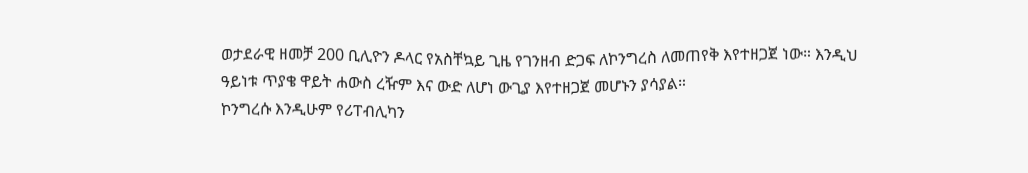ወታደራዊ ዘመቻ 200 ቢሊዮን ዶላር የአስቸኳይ ጊዜ የገንዘብ ድጋፍ ለኮንግረስ ለመጠየቅ እየተዘጋጀ ነው። እንዲህ ዓይነቱ ጥያቄ ዋይት ሐውስ ረዥም እና ውድ ለሆነ ውጊያ እየተዘጋጀ መሆኑን ያሳያል።
ኮንግረሱ እንዲሁም የሪፐብሊካን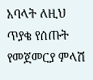አባላት ለዚህ ጥያቄ የሰጡት የመጀመርያ ምላሽ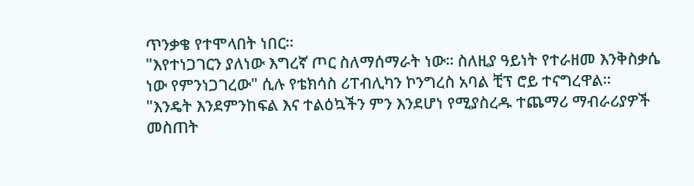ጥንቃቄ የተሞላበት ነበር።
"እየተነጋገርን ያለነው እግረኛ ጦር ስለማሰማራት ነው። ስለዚያ ዓይነት የተራዘመ እንቅስቃሴ ነው የምንነጋገረው" ሲሉ የቴክሳስ ሪፐብሊካን ኮንግረስ አባል ቺፕ ሮይ ተናግረዋል።
"እንዴት እንደምንከፍል እና ተልዕኳችን ምን እንደሆነ የሚያስረዱ ተጨማሪ ማብራሪያዎች መስጠት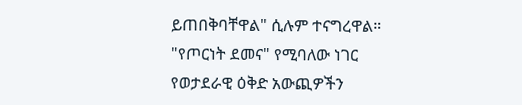ይጠበቅባቸዋል" ሲሉም ተናግረዋል።
"የጦርነት ደመና" የሚባለው ነገር የወታደራዊ ዕቅድ አውጪዎችን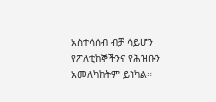አስተሳሰብ ብቻ ሳይሆን የፖለቲከኞችንና የሕዝቡን አመለካከትም ይነካል።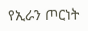የኢራን ጦርነት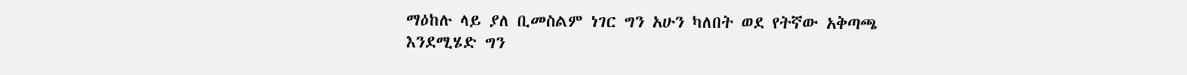ማዕከሉ ላይ ያለ ቢመስልም ነገር ግን አሁን ካለበት ወደ የትኛው አቅጣጫ እንደሚሄድ ግን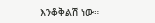እንቆቅልሽ ነው።